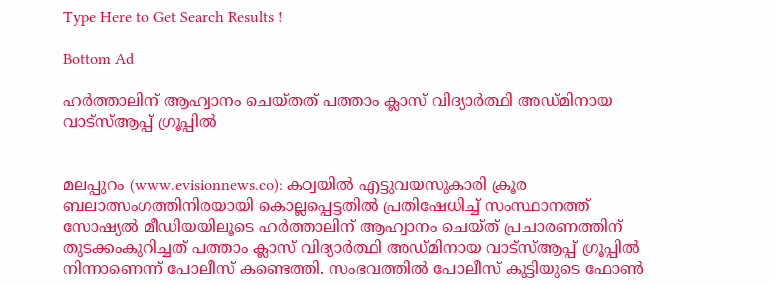Type Here to Get Search Results !

Bottom Ad

ഹര്‍ത്താലിന് ആഹ്വാനം ചെയ്തത് പത്താം ക്ലാസ് വിദ്യാര്‍ത്ഥി അഡ്മിനായ വാട്സ്ആപ്പ് ഗ്രൂപ്പില്‍


മലപ്പുറം (www.evisionnews.co): കഠ്വയില്‍ എട്ടുവയസുകാരി ക്രൂര ബലാത്സംഗത്തിനിരയായി കൊല്ലപ്പെട്ടതില്‍ പ്രതിഷേധിച്ച് സംസ്ഥാനത്ത് സോഷ്യല്‍ മീഡിയയിലൂടെ ഹര്‍ത്താലിന് ആഹ്വാനം ചെയ്ത് പ്രചാരണത്തിന് തുടക്കംകുറിച്ചത് പത്താം ക്ലാസ് വിദ്യാര്‍ത്ഥി അഡ്മിനായ വാട്സ്ആപ്പ് ഗ്രൂപ്പില്‍ നിന്നാണെന്ന് പോലീസ് കണ്ടെത്തി. സംഭവത്തില്‍ പോലീസ് കുട്ടിയുടെ ഫോണ്‍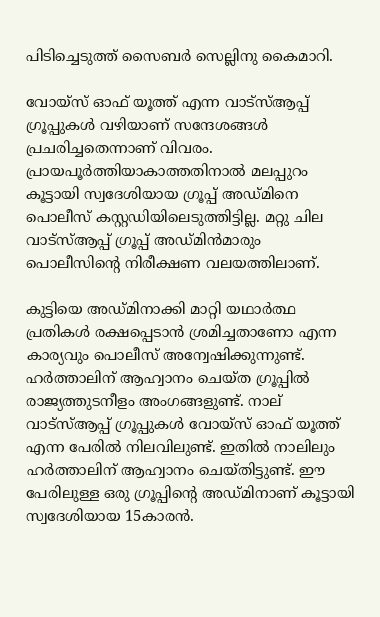പിടിച്ചെടുത്ത് സൈബര്‍ സെല്ലിനു കൈമാറി.

വോയ്സ് ഓഫ് യൂത്ത് എന്ന വാട്സ്ആപ്പ് ഗ്രൂപ്പുകള്‍ വഴിയാണ് സന്ദേശങ്ങള്‍ പ്രചരിച്ചതെന്നാണ് വിവരം. പ്രായപൂര്‍ത്തിയാകാത്തതിനാല്‍ മലപ്പുറം കൂട്ടായി സ്വദേശിയായ ഗ്രൂപ്പ് അഡ്മിനെ പൊലീസ് കസ്റ്റഡിയിലെടുത്തിട്ടില്ല. മറ്റു ചില വാട്സ്ആപ്പ് ഗ്രൂപ്പ് അഡ്മിന്‍മാരും പൊലീസിന്റെ നിരീക്ഷണ വലയത്തിലാണ്.

കുട്ടിയെ അഡ്മിനാക്കി മാറ്റി യഥാര്‍ത്ഥ പ്രതികള്‍ രക്ഷപ്പെടാന്‍ ശ്രമിച്ചതാണോ എന്ന കാര്യവും പൊലീസ് അന്വേഷിക്കുന്നുണ്ട്. ഹര്‍ത്താലിന് ആഹ്വാനം ചെയ്ത ഗ്രൂപ്പില്‍ രാജ്യത്തുടനീളം അംഗങ്ങളുണ്ട്. നാല് വാട്സ്ആപ്പ് ഗ്രൂപ്പുകള്‍ വോയ്സ് ഓഫ് യൂത്ത് എന്ന പേരില്‍ നിലവിലുണ്ട്. ഇതില്‍ നാലിലും ഹര്‍ത്താലിന് ആഹ്വാനം ചെയ്തിട്ടുണ്ട്. ഈ പേരിലുള്ള ഒരു ഗ്രൂപ്പിന്റെ അഡ്മിനാണ് കൂട്ടായി സ്വദേശിയായ 15കാരന്‍.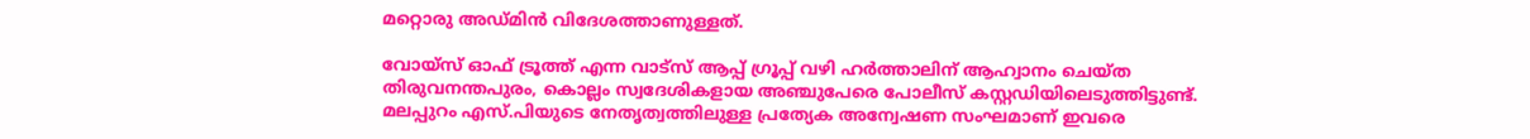മറ്റൊരു അഡ്മിന്‍ വിദേശത്താണുള്ളത്.

വോയ്‌സ് ഓഫ് ട്രൂത്ത് എന്ന വാട്‌സ് ആപ്പ് ഗ്രൂപ്പ് വഴി ഹര്‍ത്താലിന് ആഹ്വാനം ചെയ്ത തിരുവനന്തപുരം, കൊല്ലം സ്വദേശികളായ അഞ്ചുപേരെ പോലീസ് കസ്റ്റഡിയിലെടുത്തിട്ടുണ്ട്. മലപ്പുറം എസ്.പിയുടെ നേതൃത്വത്തിലുള്ള പ്രത്യേക അന്വേഷണ സംഘമാണ് ഇവരെ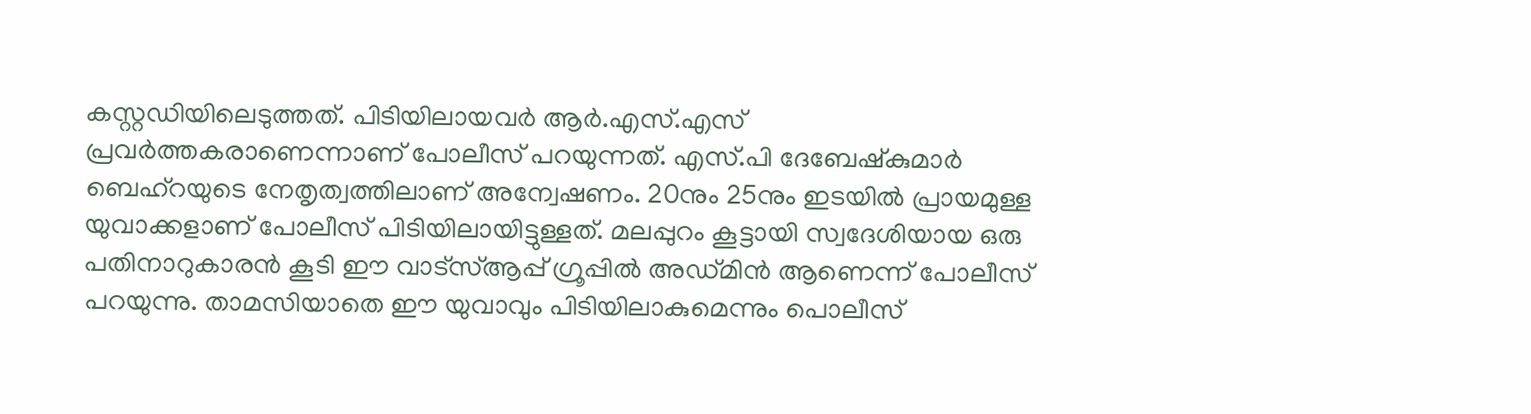കസ്റ്റഡിയിലെടുത്തത്. പിടിയിലായവര്‍ ആര്‍.എസ്.എസ് പ്രവര്‍ത്തകരാണെന്നാണ് പോലീസ് പറയുന്നത്. എസ്.പി ദേബേഷ്‌കുമാര്‍ ബെഹ്‌റയുടെ നേതൃത്വത്തിലാണ് അന്വേഷണം. 20നും 25നും ഇടയില്‍ പ്രായമുള്ള യുവാക്കളാണ് പോലീസ് പിടിയിലായിട്ടുള്ളത്. മലപ്പുറം കൂട്ടായി സ്വദേശിയായ ഒരു പതിനാറുകാരന്‍ കൂടി ഈ വാട്‌സ്ആപ്പ് ഗ്രൂപ്പില്‍ അഡ്മിന്‍ ആണെന്ന് പോലീസ് പറയുന്നു. താമസിയാതെ ഈ യുവാവും പിടിയിലാകുമെന്നും പൊലീസ്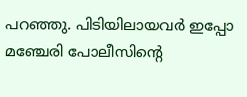പറഞ്ഞു. പിടിയിലായവര്‍ ഇപ്പോ മഞ്ചേരി പോലീസിന്റെ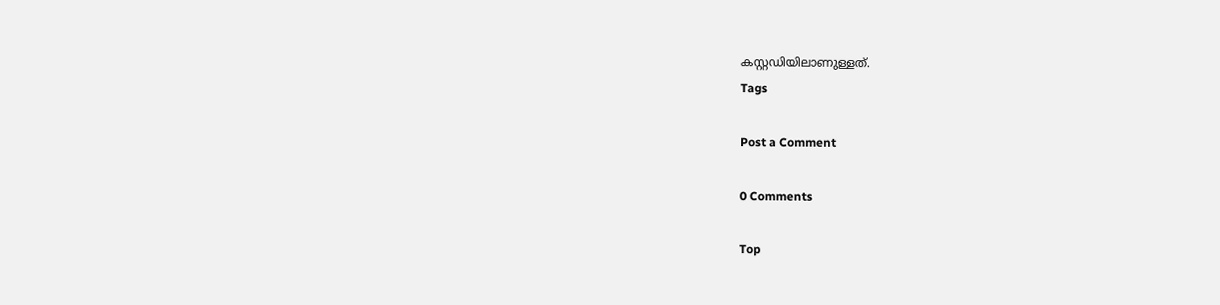കസ്റ്റഡിയിലാണുള്ളത്.
Tags

Post a Comment

0 Comments

Top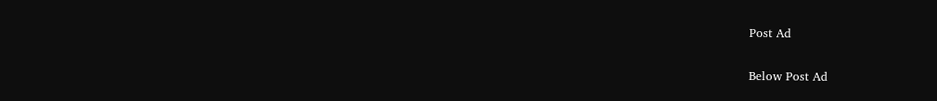Post Ad

Below Post Ad